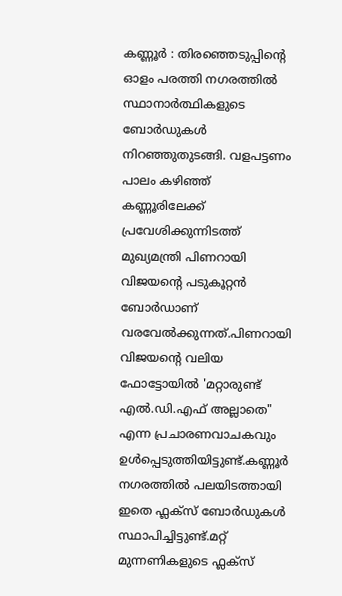കണ്ണൂർ : തിരഞ്ഞെടുപ്പിന്റെ ഓളം പരത്തി നഗരത്തിൽ സ്ഥാനാർത്ഥികളുടെ ബോർഡുകൾ നിറഞ്ഞുതുടങ്ങി. വളപട്ടണം പാലം കഴിഞ്ഞ് കണ്ണൂരിലേക്ക് പ്രവേശിക്കുന്നിടത്ത് മുഖ്യമന്ത്രി പിണറായി വിജയന്റെ പടുകൂറ്റൻ ബോർഡാണ് വരവേൽക്കുന്നത്.പിണറായി വിജയന്റെ വലിയ ഫോട്ടോയിൽ 'മറ്റാരുണ്ട് എൽ.ഡി.എഫ് അല്ലാതെ" എന്ന പ്രചാരണവാചകവും ഉൾപ്പെടുത്തിയിട്ടുണ്ട്.കണ്ണൂർ നഗരത്തിൽ പലയിടത്തായി ഇതെ ഫ്ലക്സ് ബോർഡുകൾ സ്ഥാപിച്ചിട്ടുണ്ട്.മറ്റ് മുന്നണികളുടെ ഫ്ലക്സ്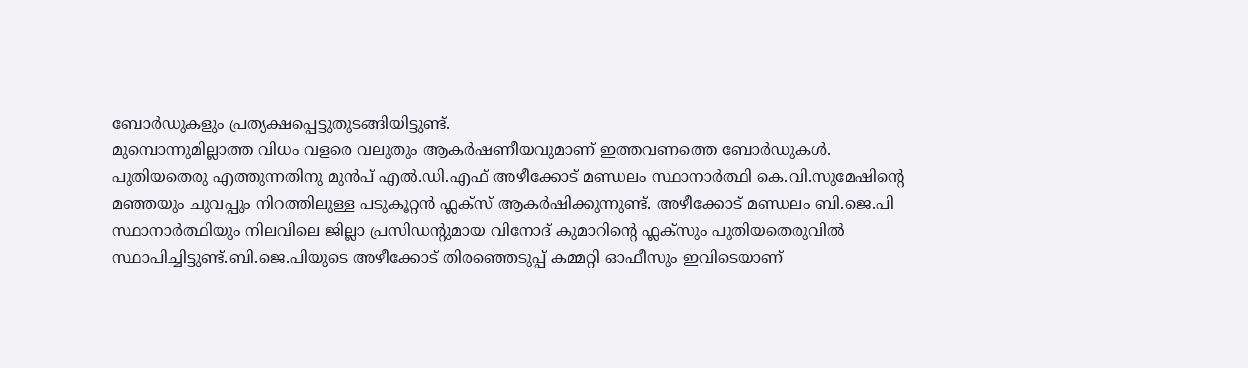ബോർഡുകളും പ്രത്യക്ഷപ്പെട്ടുതുടങ്ങിയിട്ടുണ്ട്.
മുമ്പൊന്നുമില്ലാത്ത വിധം വളരെ വലുതും ആകർഷണീയവുമാണ് ഇത്തവണത്തെ ബോർഡുകൾ. പുതിയതെരു എത്തുന്നതിനു മുൻപ് എൽ.ഡി.എഫ് അഴീക്കോട് മണ്ഡലം സ്ഥാനാർത്ഥി കെ.വി.സുമേഷിന്റെ മഞ്ഞയും ചുവപ്പും നിറത്തിലുള്ള പടുകൂറ്റൻ ഫ്ലക്സ് ആകർഷിക്കുന്നുണ്ട്. അഴീക്കോട് മണ്ഡലം ബി.ജെ.പി സ്ഥാനാർത്ഥിയും നിലവിലെ ജില്ലാ പ്രസിഡന്റുമായ വിനോദ് കുമാറിന്റെ ഫ്ലക്സും പുതിയതെരുവിൽ സ്ഥാപിച്ചിട്ടുണ്ട്.ബി.ജെ.പിയുടെ അഴീക്കോട് തിരഞ്ഞെടുപ്പ് കമ്മറ്റി ഓഫീസും ഇവിടെയാണ്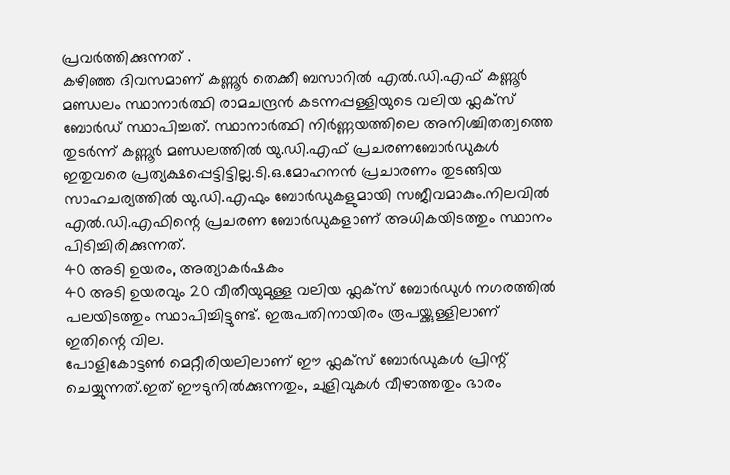പ്രവർത്തിക്കുന്നത് .
കഴിഞ്ഞ ദിവസമാണ് കണ്ണൂർ തെക്കീ ബസാറിൽ എൽ.ഡി.എഫ് കണ്ണൂർ മണ്ഡലം സ്ഥാനാർത്ഥി രാമചന്ദ്രൻ കടന്നപ്പള്ളിയുടെ വലിയ ഫ്ലക്സ് ബോർഡ് സ്ഥാപിച്ചത്. സ്ഥാനാർത്ഥി നിർണ്ണയത്തിലെ അനിശ്ചിതത്വത്തെ തുടർന്ന് കണ്ണൂർ മണ്ഡലത്തിൽ യു.ഡി.എഫ് പ്രചരണബോർഡുകൾ ഇതുവരെ പ്രത്യക്ഷപ്പെട്ടിട്ടില്ല.ടി.ഒ.മോഹനൻ പ്രചാരണം തുടങ്ങിയ സാഹചര്യത്തിൽ യു.ഡി.എഫും ബോർഡുകളുമായി സജീവമാകും.നിലവിൽ എൽ.ഡി.എഫിന്റെ പ്രചരണ ബോർഡുകളാണ് അധികയിടത്തും സ്ഥാനം പിടിച്ചിരിക്കുന്നത്.
40 അടി ഉയരം, അത്യാകർഷകം
40 അടി ഉയരവും 20 വീതീയുമുള്ള വലിയ ഫ്ലക്സ് ബോർഡുൾ നഗരത്തിൽ പലയിടത്തും സ്ഥാപിച്ചിട്ടുണ്ട്. ഇരുപതിനായിരം രൂപയ്ക്കുള്ളിലാണ് ഇതിന്റെ വില.
പോളികോട്ടൺ മെറ്റീരിയലിലാണ് ഈ ഫ്ലക്സ് ബോർഡുകൾ പ്രിന്റ് ചെയ്യുന്നത്.ഇത് ഈടുനിൽക്കുന്നതും, ചുളിവുകൾ വീഴാത്തതും ഭാരം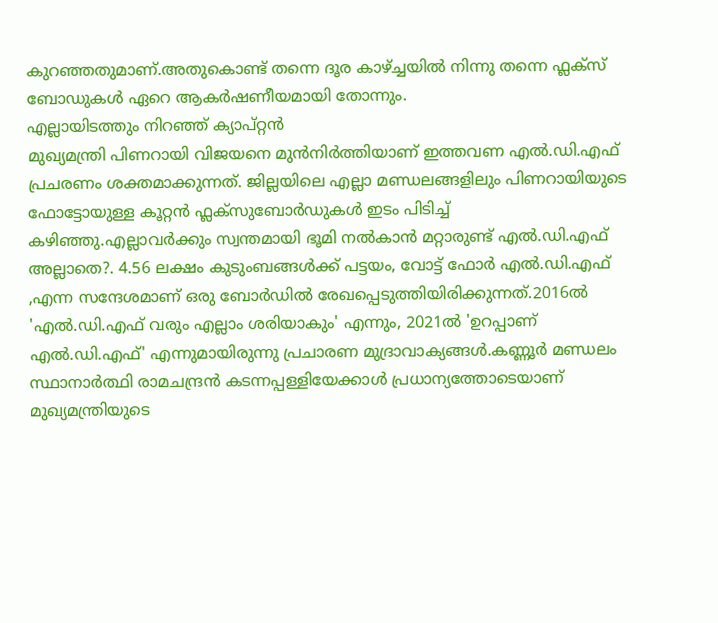കുറഞ്ഞതുമാണ്.അതുകൊണ്ട് തന്നെ ദൂര കാഴ്ച്ചയിൽ നിന്നു തന്നെ ഫ്ലക്സ് ബോഡുകൾ ഏറെ ആകർഷണീയമായി തോന്നും.
എല്ലായിടത്തും നിറഞ്ഞ് ക്യാപ്റ്റൻ
മുഖ്യമന്ത്രി പിണറായി വിജയനെ മുൻനിർത്തിയാണ് ഇത്തവണ എൽ.ഡി.എഫ് പ്രചരണം ശക്തമാക്കുന്നത്. ജില്ലയിലെ എല്ലാ മണ്ഡലങ്ങളിലും പിണറായിയുടെ ഫോട്ടോയുള്ള കൂറ്റൻ ഫ്ലക്സുബോർഡുകൾ ഇടം പിടിച്ച് കഴിഞ്ഞു.എല്ലാവർക്കും സ്വന്തമായി ഭൂമി നൽകാൻ മറ്റാരുണ്ട് എൽ.ഡി.എഫ് അല്ലാതെ?. 4.56 ലക്ഷം കുടുംബങ്ങൾക്ക് പട്ടയം, വോട്ട് ഫോർ എൽ.ഡി.എഫ് ,എന്ന സന്ദേശമാണ് ഒരു ബോർഡിൽ രേഖപ്പെടുത്തിയിരിക്കുന്നത്.2016ൽ 'എൽ.ഡി.എഫ് വരും എല്ലാം ശരിയാകും' എന്നും, 2021ൽ 'ഉറപ്പാണ് എൽ.ഡി.എഫ്' എന്നുമായിരുന്നു പ്രചാരണ മുദ്രാവാക്യങ്ങൾ.കണ്ണൂർ മണ്ഡലം സ്ഥാനാർത്ഥി രാമചന്ദ്രൻ കടന്നപ്പള്ളിയേക്കാൾ പ്രധാന്യത്തോടെയാണ് മുഖ്യമന്ത്രിയുടെ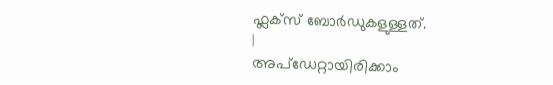ഫ്ലക്സ് ബോർഡുകളുള്ളത്.
|
അപ്ഡേറ്റായിരിക്കാം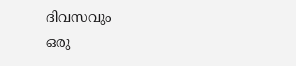ദിവസവും
ഒരു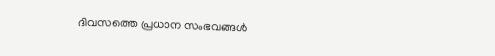ദിവസത്തെ പ്രധാന സംഭവങ്ങൾ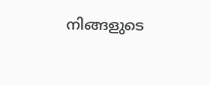നിങ്ങളുടെ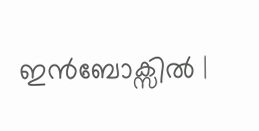ഇൻബോക്സിൽ |